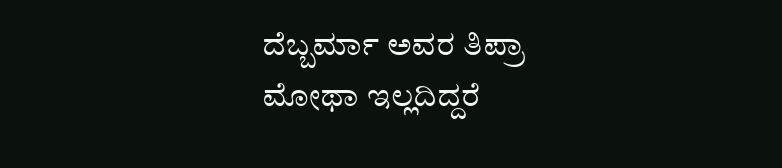ದೆಬ್ಬರ್ಮಾ ಅವರ ತಿಪ್ರಾ ಮೋಥಾ ಇಲ್ಲದಿದ್ದರೆ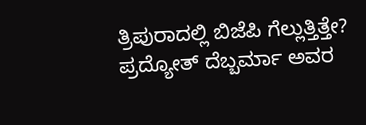ತ್ರಿಪುರಾದಲ್ಲಿ ಬಿಜೆಪಿ ಗೆಲ್ಲುತ್ತಿತ್ತೇ?
ಪ್ರದ್ಯೋತ್ ದೆಬ್ಬರ್ಮಾ ಅವರ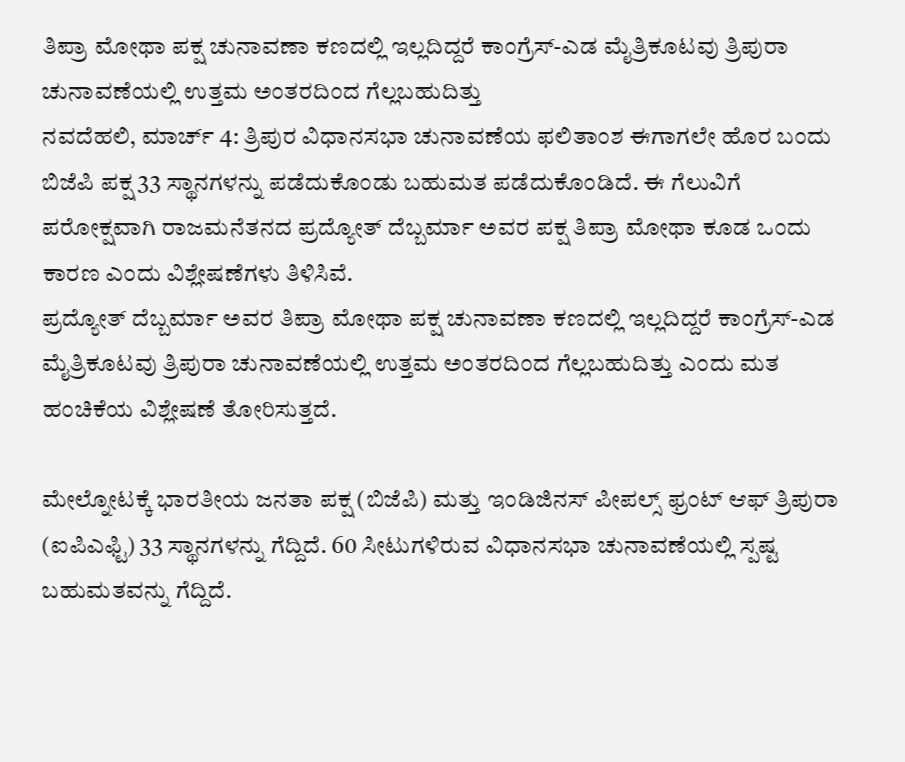ತಿಪ್ರಾ ಮೋಥಾ ಪಕ್ಷ ಚುನಾವಣಾ ಕಣದಲ್ಲಿ ಇಲ್ಲದಿದ್ದರೆ ಕಾಂಗ್ರೆಸ್-ಎಡ ಮೈತ್ರಿಕೂಟವು ತ್ರಿಪುರಾ ಚುನಾವಣೆಯಲ್ಲಿ ಉತ್ತಮ ಅಂತರದಿಂದ ಗೆಲ್ಲಬಹುದಿತ್ತು
ನವದೆಹಲಿ, ಮಾರ್ಚ್ 4: ತ್ರಿಪುರ ವಿಧಾನಸಭಾ ಚುನಾವಣೆಯ ಫಲಿತಾಂಶ ಈಗಾಗಲೇ ಹೊರ ಬಂದು ಬಿಜೆಪಿ ಪಕ್ಷ 33 ಸ್ಥಾನಗಳನ್ನು ಪಡೆದುಕೊಂಡು ಬಹುಮತ ಪಡೆದುಕೊಂಡಿದೆ. ಈ ಗೆಲುವಿಗೆ ಪರೋಕ್ಷವಾಗಿ ರಾಜಮನೆತನದ ಪ್ರದ್ಯೋತ್ ದೆಬ್ಬರ್ಮಾ ಅವರ ಪಕ್ಷ ತಿಪ್ರಾ ಮೋಥಾ ಕೂಡ ಒಂದು ಕಾರಣ ಎಂದು ವಿಶ್ಲೇಷಣೆಗಳು ತಿಳಿಸಿವೆ.
ಪ್ರದ್ಯೋತ್ ದೆಬ್ಬರ್ಮಾ ಅವರ ತಿಪ್ರಾ ಮೋಥಾ ಪಕ್ಷ ಚುನಾವಣಾ ಕಣದಲ್ಲಿ ಇಲ್ಲದಿದ್ದರೆ ಕಾಂಗ್ರೆಸ್-ಎಡ ಮೈತ್ರಿಕೂಟವು ತ್ರಿಪುರಾ ಚುನಾವಣೆಯಲ್ಲಿ ಉತ್ತಮ ಅಂತರದಿಂದ ಗೆಲ್ಲಬಹುದಿತ್ತು ಎಂದು ಮತ ಹಂಚಿಕೆಯ ವಿಶ್ಲೇಷಣೆ ತೋರಿಸುತ್ತದೆ.

ಮೇಲ್ನೋಟಕ್ಕೆ ಭಾರತೀಯ ಜನತಾ ಪಕ್ಷ (ಬಿಜೆಪಿ) ಮತ್ತು ಇಂಡಿಜಿನಸ್ ಪೀಪಲ್ಸ್ ಫ್ರಂಟ್ ಆಫ್ ತ್ರಿಪುರಾ (ಐಪಿಎಫ್ಟಿ) 33 ಸ್ಥಾನಗಳನ್ನು ಗೆದ್ದಿದೆ. 60 ಸೀಟುಗಳಿರುವ ವಿಧಾನಸಭಾ ಚುನಾವಣೆಯಲ್ಲಿ ಸ್ಪಷ್ಟ ಬಹುಮತವನ್ನು ಗೆದ್ದಿದೆ.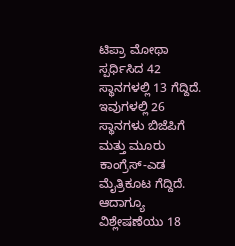ಟಿಪ್ರಾ ಮೋಥಾ ಸ್ಪರ್ಧಿಸಿದ 42 ಸ್ಥಾನಗಳಲ್ಲಿ 13 ಗೆದ್ದಿದೆ. ಇವುಗಳಲ್ಲಿ 26 ಸ್ಥಾನಗಳು ಬಿಜೆಪಿಗೆ ಮತ್ತು ಮೂರು ಕಾಂಗ್ರೆಸ್-ಎಡ ಮೈತ್ರಿಕೂಟ ಗೆದ್ದಿದೆ.
ಆದಾಗ್ಯೂ ವಿಶ್ಲೇಷಣೆಯು 18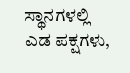ಸ್ಥಾನಗಳಲ್ಲಿ ಎಡ ಪಕ್ಷಗಳು,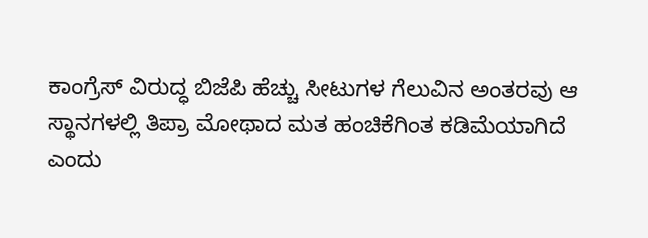ಕಾಂಗ್ರೆಸ್ ವಿರುದ್ಧ ಬಿಜೆಪಿ ಹೆಚ್ಚು ಸೀಟುಗಳ ಗೆಲುವಿನ ಅಂತರವು ಆ ಸ್ಥಾನಗಳಲ್ಲಿ ತಿಪ್ರಾ ಮೋಥಾದ ಮತ ಹಂಚಿಕೆಗಿಂತ ಕಡಿಮೆಯಾಗಿದೆ ಎಂದು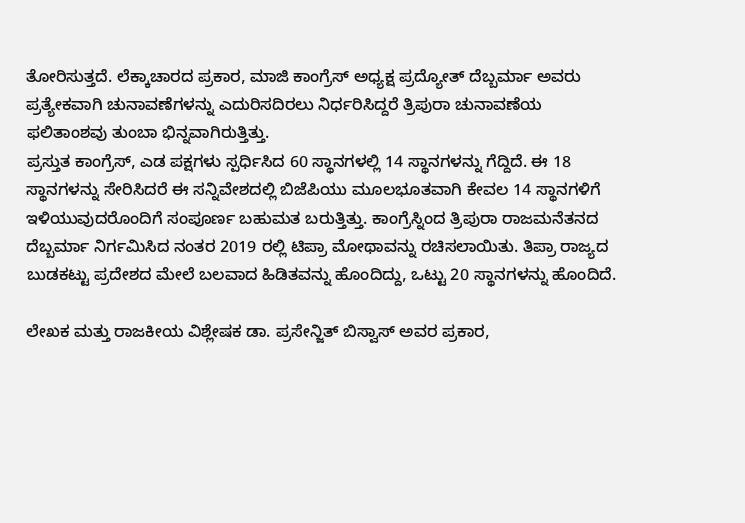ತೋರಿಸುತ್ತದೆ. ಲೆಕ್ಕಾಚಾರದ ಪ್ರಕಾರ, ಮಾಜಿ ಕಾಂಗ್ರೆಸ್ ಅಧ್ಯಕ್ಷ ಪ್ರದ್ಯೋತ್ ದೆಬ್ಬರ್ಮಾ ಅವರು ಪ್ರತ್ಯೇಕವಾಗಿ ಚುನಾವಣೆಗಳನ್ನು ಎದುರಿಸದಿರಲು ನಿರ್ಧರಿಸಿದ್ದರೆ ತ್ರಿಪುರಾ ಚುನಾವಣೆಯ ಫಲಿತಾಂಶವು ತುಂಬಾ ಭಿನ್ನವಾಗಿರುತ್ತಿತ್ತು.
ಪ್ರಸ್ತುತ ಕಾಂಗ್ರೆಸ್, ಎಡ ಪಕ್ಷಗಳು ಸ್ಪರ್ಧಿಸಿದ 60 ಸ್ಥಾನಗಳಲ್ಲಿ 14 ಸ್ಥಾನಗಳನ್ನು ಗೆದ್ದಿದೆ. ಈ 18 ಸ್ಥಾನಗಳನ್ನು ಸೇರಿಸಿದರೆ ಈ ಸನ್ನಿವೇಶದಲ್ಲಿ ಬಿಜೆಪಿಯು ಮೂಲಭೂತವಾಗಿ ಕೇವಲ 14 ಸ್ಥಾನಗಳಿಗೆ ಇಳಿಯುವುದರೊಂದಿಗೆ ಸಂಪೂರ್ಣ ಬಹುಮತ ಬರುತ್ತಿತ್ತು. ಕಾಂಗ್ರೆಸ್ನಿಂದ ತ್ರಿಪುರಾ ರಾಜಮನೆತನದ ದೆಬ್ಬರ್ಮಾ ನಿರ್ಗಮಿಸಿದ ನಂತರ 2019 ರಲ್ಲಿ ಟಿಪ್ರಾ ಮೋಥಾವನ್ನು ರಚಿಸಲಾಯಿತು. ತಿಪ್ರಾ ರಾಜ್ಯದ ಬುಡಕಟ್ಟು ಪ್ರದೇಶದ ಮೇಲೆ ಬಲವಾದ ಹಿಡಿತವನ್ನು ಹೊಂದಿದ್ದು, ಒಟ್ಟು 20 ಸ್ಥಾನಗಳನ್ನು ಹೊಂದಿದೆ.

ಲೇಖಕ ಮತ್ತು ರಾಜಕೀಯ ವಿಶ್ಲೇಷಕ ಡಾ. ಪ್ರಸೇನ್ಜಿತ್ ಬಿಸ್ವಾಸ್ ಅವರ ಪ್ರಕಾರ,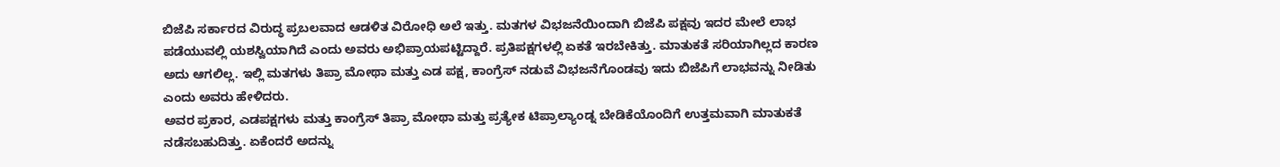ಬಿಜೆಪಿ ಸರ್ಕಾರದ ವಿರುದ್ಧ ಪ್ರಬಲವಾದ ಆಡಳಿತ ವಿರೋಧಿ ಅಲೆ ಇತ್ತು. ಮತಗಳ ವಿಭಜನೆಯಿಂದಾಗಿ ಬಿಜೆಪಿ ಪಕ್ಷವು ಇದರ ಮೇಲೆ ಲಾಭ ಪಡೆಯುವಲ್ಲಿ ಯಶಸ್ವಿಯಾಗಿದೆ ಎಂದು ಅವರು ಅಭಿಪ್ರಾಯಪಟ್ಟಿದ್ದಾರೆ. ಪ್ರತಿಪಕ್ಷಗಳಲ್ಲಿ ಏಕತೆ ಇರಬೇಕಿತ್ತು. ಮಾತುಕತೆ ಸರಿಯಾಗಿಲ್ಲದ ಕಾರಣ ಅದು ಆಗಲಿಲ್ಲ. ಇಲ್ಲಿ ಮತಗಳು ತಿಪ್ರಾ ಮೋಥಾ ಮತ್ತು ಎಡ ಪಕ್ಷ, ಕಾಂಗ್ರೆಸ್ ನಡುವೆ ವಿಭಜನೆಗೊಂಡವು ಇದು ಬಿಜೆಪಿಗೆ ಲಾಭವನ್ನು ನೀಡಿತು ಎಂದು ಅವರು ಹೇಳಿದರು.
ಅವರ ಪ್ರಕಾರ, ಎಡಪಕ್ಷಗಳು ಮತ್ತು ಕಾಂಗ್ರೆಸ್ ತಿಪ್ರಾ ಮೋಥಾ ಮತ್ತು ಪ್ರತ್ಯೇಕ ಟಿಪ್ರಾಲ್ಯಾಂಡ್ನ ಬೇಡಿಕೆಯೊಂದಿಗೆ ಉತ್ತಮವಾಗಿ ಮಾತುಕತೆ ನಡೆಸಬಹುದಿತ್ತು. ಏಕೆಂದರೆ ಅದನ್ನು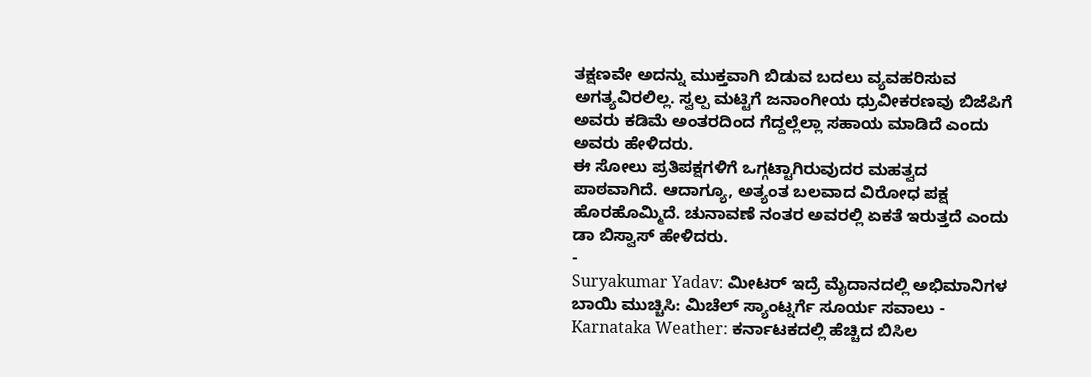ತಕ್ಷಣವೇ ಅದನ್ನು ಮುಕ್ತವಾಗಿ ಬಿಡುವ ಬದಲು ವ್ಯವಹರಿಸುವ ಅಗತ್ಯವಿರಲಿಲ್ಲ. ಸ್ವಲ್ಪ ಮಟ್ಟಿಗೆ ಜನಾಂಗೀಯ ಧ್ರುವೀಕರಣವು ಬಿಜೆಪಿಗೆ ಅವರು ಕಡಿಮೆ ಅಂತರದಿಂದ ಗೆದ್ದಲ್ಲೆಲ್ಲಾ ಸಹಾಯ ಮಾಡಿದೆ ಎಂದು ಅವರು ಹೇಳಿದರು.
ಈ ಸೋಲು ಪ್ರತಿಪಕ್ಷಗಳಿಗೆ ಒಗ್ಗಟ್ಟಾಗಿರುವುದರ ಮಹತ್ವದ ಪಾಠವಾಗಿದೆ. ಆದಾಗ್ಯೂ, ಅತ್ಯಂತ ಬಲವಾದ ವಿರೋಧ ಪಕ್ಷ ಹೊರಹೊಮ್ಮಿದೆ. ಚುನಾವಣೆ ನಂತರ ಅವರಲ್ಲಿ ಏಕತೆ ಇರುತ್ತದೆ ಎಂದು ಡಾ ಬಿಸ್ವಾಸ್ ಹೇಳಿದರು.
-
Suryakumar Yadav: ಮೀಟರ್ ಇದ್ರೆ ಮೈದಾನದಲ್ಲಿ ಅಭಿಮಾನಿಗಳ ಬಾಯಿ ಮುಚ್ಚಿಸಿ: ಮಿಚೆಲ್ ಸ್ಯಾಂಟ್ನರ್ಗೆ ಸೂರ್ಯ ಸವಾಲು -
Karnataka Weather: ಕರ್ನಾಟಕದಲ್ಲಿ ಹೆಚ್ಚಿದ ಬಿಸಿಲ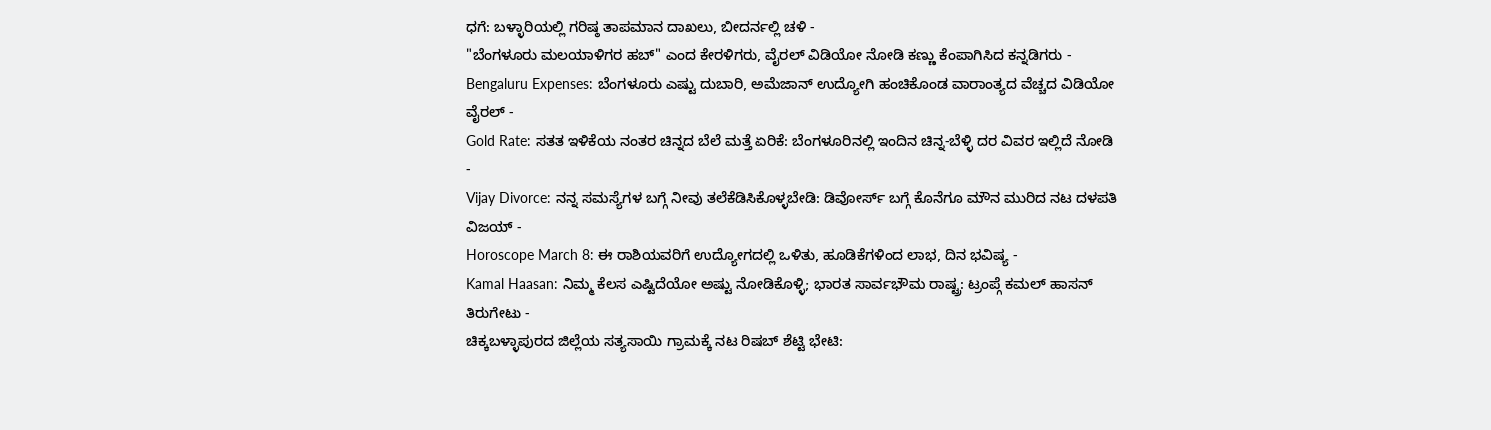ಧಗೆ: ಬಳ್ಳಾರಿಯಲ್ಲಿ ಗರಿಷ್ಠ ತಾಪಮಾನ ದಾಖಲು, ಬೀದರ್ನಲ್ಲಿ ಚಳಿ -
"ಬೆಂಗಳೂರು ಮಲಯಾಳಿಗರ ಹಬ್" ಎಂದ ಕೇರಳಿಗರು, ವೈರಲ್ ವಿಡಿಯೋ ನೋಡಿ ಕಣ್ಣು ಕೆಂಪಾಗಿಸಿದ ಕನ್ನಡಿಗರು -
Bengaluru Expenses: ಬೆಂಗಳೂರು ಎಷ್ಟು ದುಬಾರಿ, ಅಮೆಜಾನ್ ಉದ್ಯೋಗಿ ಹಂಚಿಕೊಂಡ ವಾರಾಂತ್ಯದ ವೆಚ್ಚದ ವಿಡಿಯೋ ವೈರಲ್ -
Gold Rate: ಸತತ ಇಳಿಕೆಯ ನಂತರ ಚಿನ್ನದ ಬೆಲೆ ಮತ್ತೆ ಏರಿಕೆ: ಬೆಂಗಳೂರಿನಲ್ಲಿ ಇಂದಿನ ಚಿನ್ನ-ಬೆಳ್ಳಿ ದರ ವಿವರ ಇಲ್ಲಿದೆ ನೋಡಿ -
Vijay Divorce: ನನ್ನ ಸಮಸ್ಯೆಗಳ ಬಗ್ಗೆ ನೀವು ತಲೆಕೆಡಿಸಿಕೊಳ್ಳಬೇಡಿ: ಡಿವೋರ್ಸ್ ಬಗ್ಗೆ ಕೊನೆಗೂ ಮೌನ ಮುರಿದ ನಟ ದಳಪತಿ ವಿಜಯ್ -
Horoscope March 8: ಈ ರಾಶಿಯವರಿಗೆ ಉದ್ಯೋಗದಲ್ಲಿ ಒಳಿತು, ಹೂಡಿಕೆಗಳಿಂದ ಲಾಭ, ದಿನ ಭವಿಷ್ಯ -
Kamal Haasan: ನಿಮ್ಮ ಕೆಲಸ ಎಷ್ಟಿದೆಯೋ ಅಷ್ಟು ನೋಡಿಕೊಳ್ಳಿ; ಭಾರತ ಸಾರ್ವಭೌಮ ರಾಷ್ಟ್ರ: ಟ್ರಂಪ್ಗೆ ಕಮಲ್ ಹಾಸನ್ ತಿರುಗೇಟು -
ಚಿಕ್ಕಬಳ್ಳಾಪುರದ ಜಿಲ್ಲೆಯ ಸತ್ಯಸಾಯಿ ಗ್ರಾಮಕ್ಕೆ ನಟ ರಿಷಬ್ ಶೆಟ್ಟಿ ಭೇಟಿ: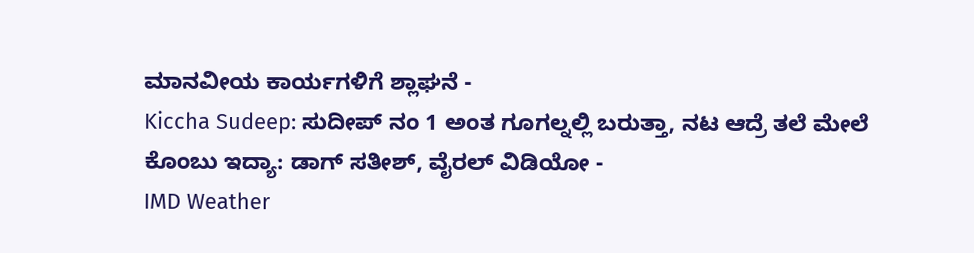ಮಾನವೀಯ ಕಾರ್ಯಗಳಿಗೆ ಶ್ಲಾಘನೆ -
Kiccha Sudeep: ಸುದೀಪ್ ನಂ 1 ಅಂತ ಗೂಗಲ್ನಲ್ಲಿ ಬರುತ್ತಾ, ನಟ ಆದ್ರೆ ತಲೆ ಮೇಲೆ ಕೊಂಬು ಇದ್ಯಾ: ಡಾಗ್ ಸತೀಶ್, ವೈರಲ್ ವಿಡಿಯೋ -
IMD Weather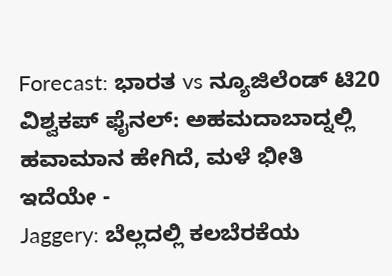Forecast: ಭಾರತ vs ನ್ಯೂಜಿಲೆಂಡ್ ಟಿ20 ವಿಶ್ವಕಪ್ ಫೈನಲ್: ಅಹಮದಾಬಾದ್ನಲ್ಲಿ ಹವಾಮಾನ ಹೇಗಿದೆ, ಮಳೆ ಭೀತಿ ಇದೆಯೇ -
Jaggery: ಬೆಲ್ಲದಲ್ಲಿ ಕಲಬೆರಕೆಯ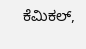ಕೆಮಿಕಲ್,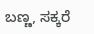ಬಣ್ಣ, ಸಕ್ಕರೆ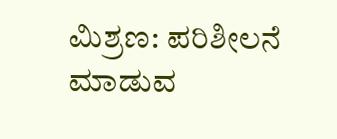ಮಿಶ್ರಣ: ಪರಿಶೀಲನೆ ಮಾಡುವ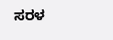ಸರಳ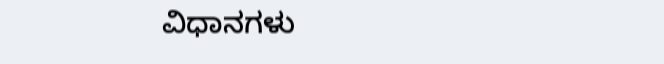ವಿಧಾನಗಳು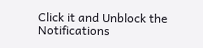Click it and Unblock the Notifications